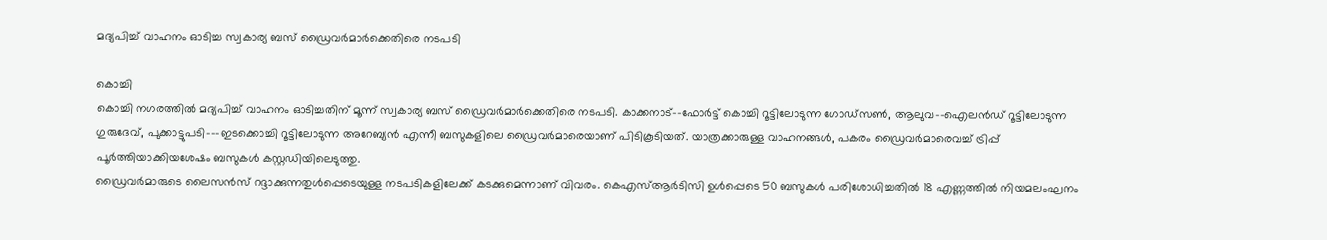മദ്യപിച്ച് വാഹനം ഓടിച്ച സ്വകാര്യ ബസ് ഡ്രൈവർമാർക്കെതിരെ നടപടി

കൊച്ചി
കൊച്ചി നഗരത്തിൽ മദ്യപിച്ച് വാഹനം ഓടിച്ചതിന് മൂന്ന് സ്വകാര്യ ബസ് ഡ്രൈവർമാർക്കെതിരെ നടപടി. കാക്കനാട്–-ഫോർട്ട് കൊച്ചി റൂട്ടിലോടുന്ന ഗോഡ്സൺ, ആലുവ–-ഐലൻഡ് റൂട്ടിലോടുന്ന ഗുരുദേവ്, പുക്കാട്ടുപടി-–-ഇടക്കൊച്ചി റൂട്ടിലോടുന്ന അറേബ്യൻ എന്നീ ബസുകളിലെ ഡ്രൈവർമാരെയാണ് പിടികൂടിയത്. യാത്രക്കാരുള്ള വാഹനങ്ങൾ, പകരം ഡ്രൈവർമാരെവച്ച് ട്രിപ്പ് പൂർത്തിയാക്കിയശേഷം ബസുകൾ കസ്റ്റഡിയിലെടുത്തു.
ഡ്രൈവർമാരുടെ ലൈസൻസ് റദ്ദാക്കുന്നതുൾപ്പെടെയുള്ള നടപടികളിലേക്ക് കടക്കുമെന്നാണ് വിവരം. കെഎസ്ആർടിസി ഉൾപ്പെടെ 50 ബസുകൾ പരിശോധിച്ചതിൽ 18 എണ്ണത്തിൽ നിയമലംഘനം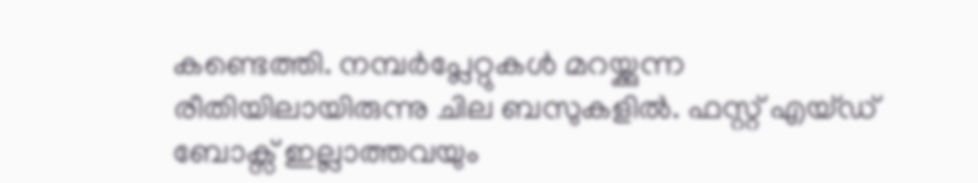കണ്ടെത്തി. നമ്പർപ്ലേറ്റുകൾ മറയ്ക്കുന്ന രീതിയിലായിരുന്നു ചില ബസുകളിൽ. ഫസ്റ്റ് എയ്ഡ് ബോക്സ് ഇല്ലാത്തവയും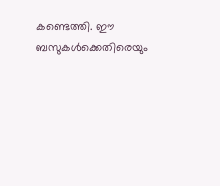കണ്ടെത്തി. ഈ ബസുകൾക്കെതിരെയും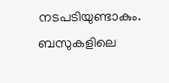നടപടിയുണ്ടാകും. ബസുകളിലെ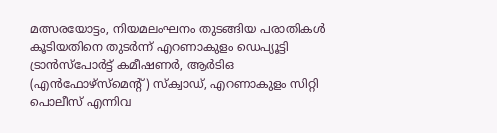മത്സരയോട്ടം, നിയമലംഘനം തുടങ്ങിയ പരാതികൾ കൂടിയതിനെ തുടർന്ന് എറണാകുളം ഡെപ്യൂട്ടി ട്രാൻസ്പോർട്ട് കമീഷണർ, ആർടിഒ (എൻഫോഴ്സ്മെന്റ്) സ്ക്വാഡ്, എറണാകുളം സിറ്റി പൊലീസ് എന്നിവ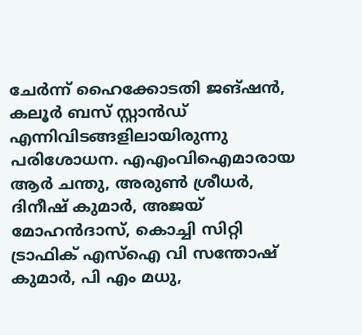ചേർന്ന് ഹൈക്കോടതി ജങ്ഷൻ, കലൂർ ബസ് സ്റ്റാൻഡ് എന്നിവിടങ്ങളിലായിരുന്നു പരിശോധന. എഎംവിഐമാരായ ആർ ചന്തു, അരുൺ ശ്രീധർ, ദിനീഷ് കുമാർ, അജയ് മോഹൻദാസ്, കൊച്ചി സിറ്റി ട്രാഫിക് എസ്ഐ വി സന്തോഷ് കുമാർ, പി എം മധു,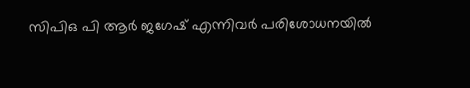സിപിഒ പി ആർ ജഗേഷ് എന്നിവർ പരിശോധനയിൽ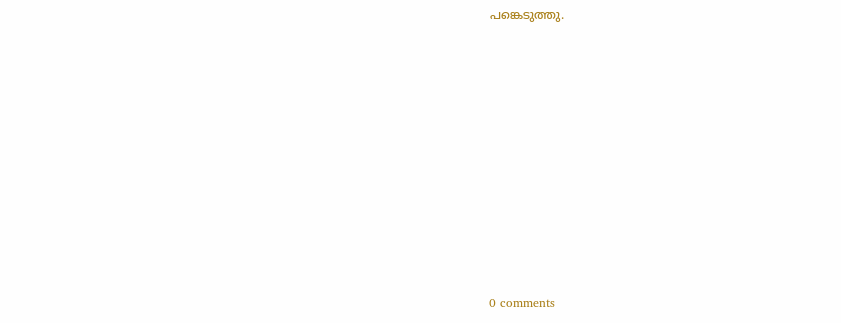പങ്കെടുത്തു.











0 comments